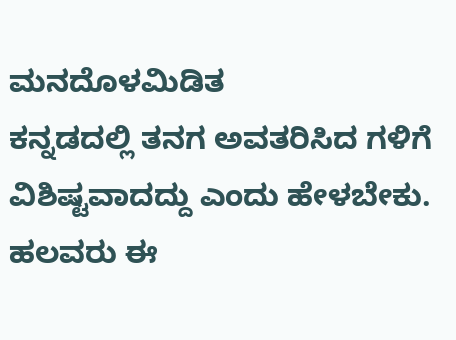ಮನದೊಳಮಿಡಿತ
ಕನ್ನಡದಲ್ಲಿ ತನಗ ಅವತರಿಸಿದ ಗಳಿಗೆ ವಿಶಿಷ್ಟವಾದದ್ದು ಎಂದು ಹೇಳಬೇಕು. ಹಲವರು ಈ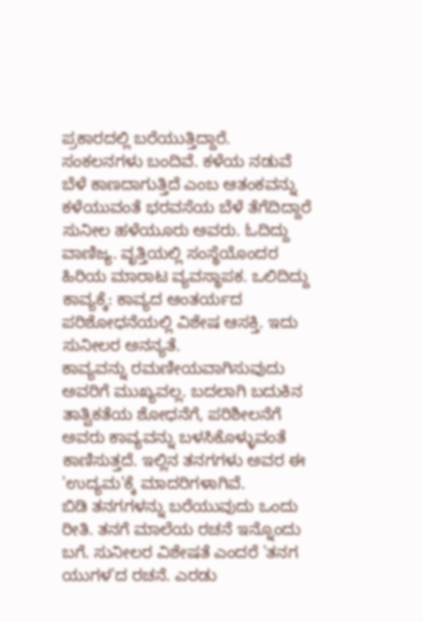ಪ್ರಕಾರದಲ್ಲಿ ಬರೆಯುತ್ತಿದ್ದಾರೆ. ಸಂಕಲನಗಳು ಬಂದಿವೆ. ಕಳೆಯ ನಡುವೆ ಬೆಳೆ ಕಾಣದಾಗುತ್ತಿದೆ ಎಂಬ ಆತಂಕವನ್ನು ಕಳೆಯುವಂತೆ ಭರವಸೆಯ ಬೆಳೆ ತೆಗೆದಿದ್ದಾರೆ ಸುನೀಲ ಹಳೆಯೂರು ಅವರು. ಓದಿದ್ದು ವಾಣಿಜ್ಯ. ವೃತ್ತಿಯಲ್ಲಿ ಸಂಸ್ಥೆಯೊಂದರ ಹಿರಿಯ ಮಾರಾಟ ವ್ಯವಸ್ಥಾಪಕ. ಒಲಿದಿದ್ದು ಕಾವ್ಯಕ್ಕೆ: ಕಾವ್ಯದ ಆಂತರ್ಯದ ಪರಿಶೋಧನೆಯಲ್ಲಿ ವಿಶೇಷ ಆಸಕ್ತಿ. ಇದು ಸುನೀಲರ ಅನನ್ಯತೆ.
ಕಾವ್ಯವನ್ನು ರಮಣೀಯವಾಗಿಸುವುದು ಅವರಿಗೆ ಮುಖ್ಯವಲ್ಲ. ಬದಲಾಗಿ ಬದುಕಿನ ತಾತ್ವಿಕತೆಯ ಶೋಧನೆಗೆ, ಪರಿಶೀಲನೆಗೆ ಅವರು ಕಾವ್ಯವನ್ನು ಬಳಸಿಕೊಳ್ಳುವಂತೆ ಕಾಣಿಸುತ್ತದೆ. ಇಲ್ಲಿನ ತನಗಗಳು ಅವರ ಈ 'ಉದ್ಯಮ'ಕ್ಕೆ ಮಾದರಿಗಳಾಗಿವೆ.
ಬಿಡಿ ತನಗಗಳನ್ನು ಬರೆಯುವುದು ಒಂದು ರೀತಿ. ತನಗೆ ಮಾಲೆಯ ರಚನೆ ಇನ್ನೊಂದು ಬಗೆ. ಸುನೀಲರ ವಿಶೇಷತೆ ಎಂದರೆ 'ತನಗ ಯುಗಳ'ದ ರಚನೆ. ಎರಡು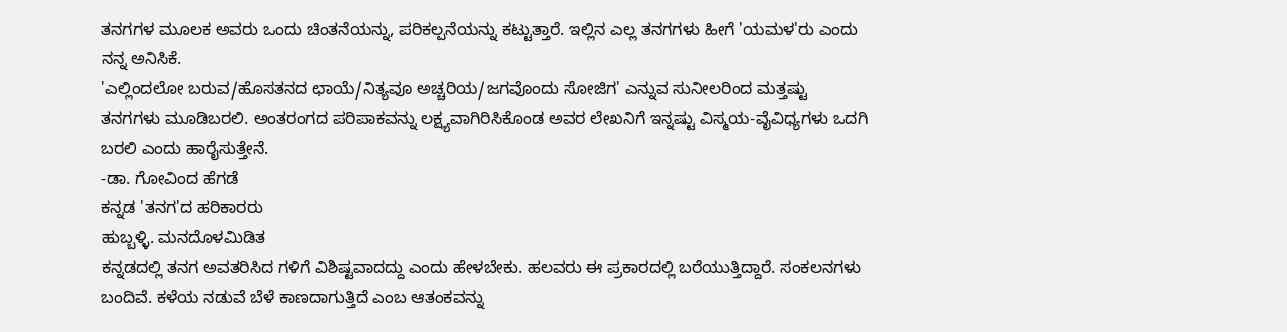ತನಗಗಳ ಮೂಲಕ ಅವರು ಒಂದು ಚಿಂತನೆಯನ್ನು, ಪರಿಕಲ್ಪನೆಯನ್ನು ಕಟ್ಟುತ್ತಾರೆ. ಇಲ್ಲಿನ ಎಲ್ಲ ತನಗಗಳು ಹೀಗೆ 'ಯಮಳ'ರು ಎಂದು ನನ್ನ ಅನಿಸಿಕೆ.
'ಎಲ್ಲಿಂದಲೋ ಬರುವ/ಹೊಸತನದ ಛಾಯೆ/ನಿತ್ಯವೂ ಅಚ್ಚರಿಯ/ಜಗವೊಂದು ಸೋಜಿಗ' ಎನ್ನುವ ಸುನೀಲರಿಂದ ಮತ್ತಷ್ಟು ತನಗಗಳು ಮೂಡಿಬರಲಿ. ಅಂತರಂಗದ ಪರಿಪಾಕವನ್ನು ಲಕ್ಷ್ಯವಾಗಿರಿಸಿಕೊಂಡ ಅವರ ಲೇಖನಿಗೆ ಇನ್ನಷ್ಟು ವಿಸ್ಮಯ-ವೈವಿಧ್ಯಗಳು ಒದಗಿ ಬರಲಿ ಎಂದು ಹಾರೈಸುತ್ತೇನೆ.
-ಡಾ. ಗೋವಿಂದ ಹೆಗಡೆ
ಕನ್ನಡ 'ತನಗ'ದ ಹರಿಕಾರರು
ಹುಬ್ಬಳ್ಳಿ. ಮನದೊಳಮಿಡಿತ
ಕನ್ನಡದಲ್ಲಿ ತನಗ ಅವತರಿಸಿದ ಗಳಿಗೆ ವಿಶಿಷ್ಟವಾದದ್ದು ಎಂದು ಹೇಳಬೇಕು. ಹಲವರು ಈ ಪ್ರಕಾರದಲ್ಲಿ ಬರೆಯುತ್ತಿದ್ದಾರೆ. ಸಂಕಲನಗಳು ಬಂದಿವೆ. ಕಳೆಯ ನಡುವೆ ಬೆಳೆ ಕಾಣದಾಗುತ್ತಿದೆ ಎಂಬ ಆತಂಕವನ್ನು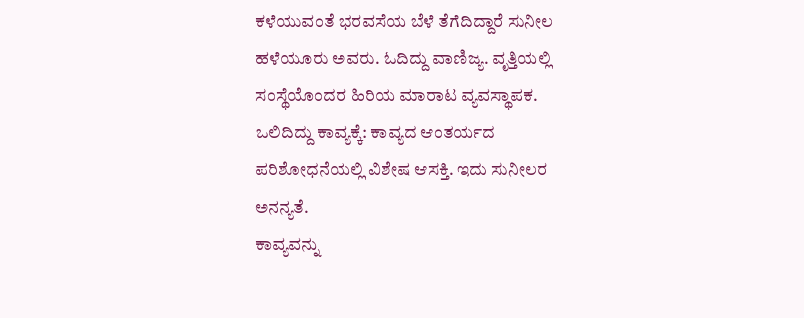ಕಳೆಯುವಂತೆ ಭರವಸೆಯ ಬೆಳೆ ತೆಗೆದಿದ್ದಾರೆ ಸುನೀಲ ಹಳೆಯೂರು ಅವರು. ಓದಿದ್ದು ವಾಣಿಜ್ಯ. ವೃತ್ತಿಯಲ್ಲಿ ಸಂಸ್ಥೆಯೊಂದರ ಹಿರಿಯ ಮಾರಾಟ ವ್ಯವಸ್ಥಾಪಕ. ಒಲಿದಿದ್ದು ಕಾವ್ಯಕ್ಕೆ: ಕಾವ್ಯದ ಆಂತರ್ಯದ ಪರಿಶೋಧನೆಯಲ್ಲಿ ವಿಶೇಷ ಆಸಕ್ತಿ. ಇದು ಸುನೀಲರ ಅನನ್ಯತೆ.
ಕಾವ್ಯವನ್ನು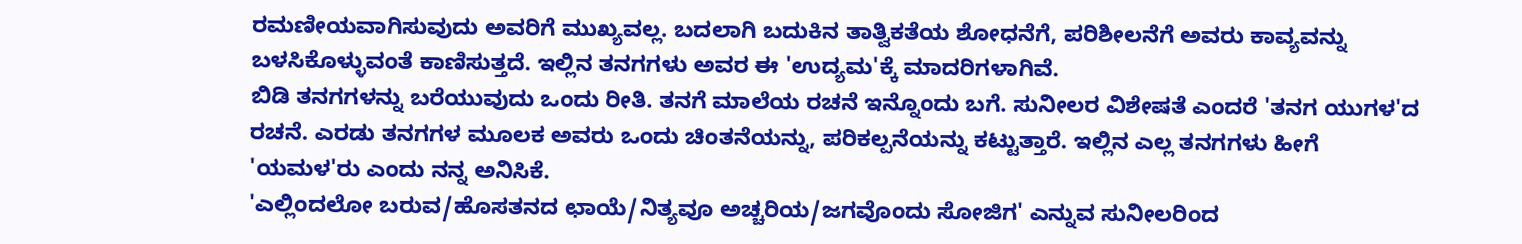ರಮಣೀಯವಾಗಿಸುವುದು ಅವರಿಗೆ ಮುಖ್ಯವಲ್ಲ. ಬದಲಾಗಿ ಬದುಕಿನ ತಾತ್ವಿಕತೆಯ ಶೋಧನೆಗೆ, ಪರಿಶೀಲನೆಗೆ ಅವರು ಕಾವ್ಯವನ್ನು ಬಳಸಿಕೊಳ್ಳುವಂತೆ ಕಾಣಿಸುತ್ತದೆ. ಇಲ್ಲಿನ ತನಗಗಳು ಅವರ ಈ 'ಉದ್ಯಮ'ಕ್ಕೆ ಮಾದರಿಗಳಾಗಿವೆ.
ಬಿಡಿ ತನಗಗಳನ್ನು ಬರೆಯುವುದು ಒಂದು ರೀತಿ. ತನಗೆ ಮಾಲೆಯ ರಚನೆ ಇನ್ನೊಂದು ಬಗೆ. ಸುನೀಲರ ವಿಶೇಷತೆ ಎಂದರೆ 'ತನಗ ಯುಗಳ'ದ ರಚನೆ. ಎರಡು ತನಗಗಳ ಮೂಲಕ ಅವರು ಒಂದು ಚಿಂತನೆಯನ್ನು, ಪರಿಕಲ್ಪನೆಯನ್ನು ಕಟ್ಟುತ್ತಾರೆ. ಇಲ್ಲಿನ ಎಲ್ಲ ತನಗಗಳು ಹೀಗೆ 'ಯಮಳ'ರು ಎಂದು ನನ್ನ ಅನಿಸಿಕೆ.
'ಎಲ್ಲಿಂದಲೋ ಬರುವ/ಹೊಸತನದ ಛಾಯೆ/ನಿತ್ಯವೂ ಅಚ್ಚರಿಯ/ಜಗವೊಂದು ಸೋಜಿಗ' ಎನ್ನುವ ಸುನೀಲರಿಂದ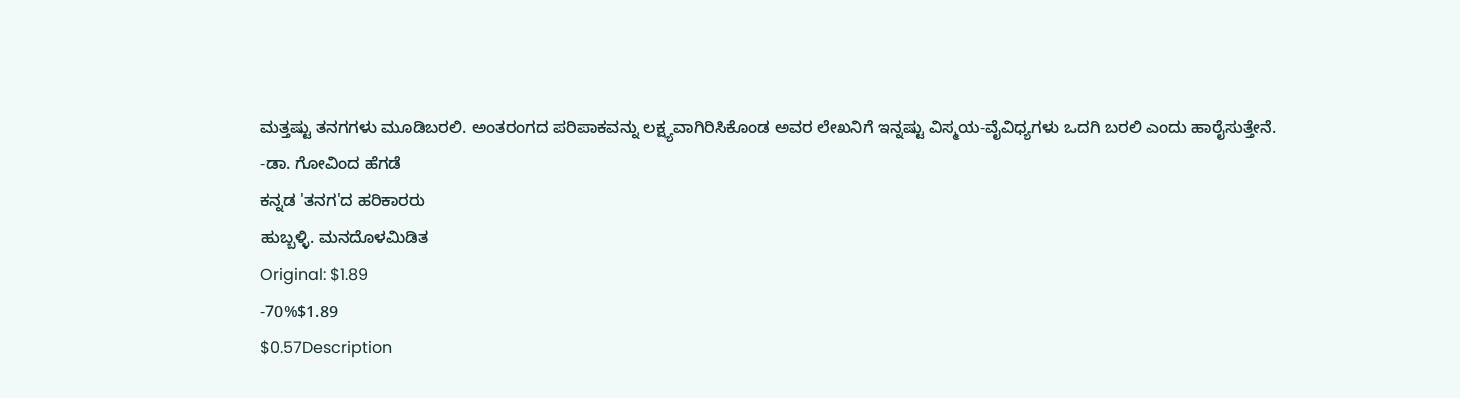ಮತ್ತಷ್ಟು ತನಗಗಳು ಮೂಡಿಬರಲಿ. ಅಂತರಂಗದ ಪರಿಪಾಕವನ್ನು ಲಕ್ಷ್ಯವಾಗಿರಿಸಿಕೊಂಡ ಅವರ ಲೇಖನಿಗೆ ಇನ್ನಷ್ಟು ವಿಸ್ಮಯ-ವೈವಿಧ್ಯಗಳು ಒದಗಿ ಬರಲಿ ಎಂದು ಹಾರೈಸುತ್ತೇನೆ.
-ಡಾ. ಗೋವಿಂದ ಹೆಗಡೆ
ಕನ್ನಡ 'ತನಗ'ದ ಹರಿಕಾರರು
ಹುಬ್ಬಳ್ಳಿ. ಮನದೊಳಮಿಡಿತ
Original: $1.89
-70%$1.89
$0.57Description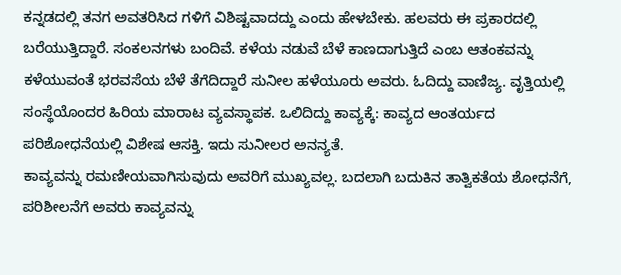ಕನ್ನಡದಲ್ಲಿ ತನಗ ಅವತರಿಸಿದ ಗಳಿಗೆ ವಿಶಿಷ್ಟವಾದದ್ದು ಎಂದು ಹೇಳಬೇಕು. ಹಲವರು ಈ ಪ್ರಕಾರದಲ್ಲಿ ಬರೆಯುತ್ತಿದ್ದಾರೆ. ಸಂಕಲನಗಳು ಬಂದಿವೆ. ಕಳೆಯ ನಡುವೆ ಬೆಳೆ ಕಾಣದಾಗುತ್ತಿದೆ ಎಂಬ ಆತಂಕವನ್ನು ಕಳೆಯುವಂತೆ ಭರವಸೆಯ ಬೆಳೆ ತೆಗೆದಿದ್ದಾರೆ ಸುನೀಲ ಹಳೆಯೂರು ಅವರು. ಓದಿದ್ದು ವಾಣಿಜ್ಯ. ವೃತ್ತಿಯಲ್ಲಿ ಸಂಸ್ಥೆಯೊಂದರ ಹಿರಿಯ ಮಾರಾಟ ವ್ಯವಸ್ಥಾಪಕ. ಒಲಿದಿದ್ದು ಕಾವ್ಯಕ್ಕೆ: ಕಾವ್ಯದ ಆಂತರ್ಯದ ಪರಿಶೋಧನೆಯಲ್ಲಿ ವಿಶೇಷ ಆಸಕ್ತಿ. ಇದು ಸುನೀಲರ ಅನನ್ಯತೆ.
ಕಾವ್ಯವನ್ನು ರಮಣೀಯವಾಗಿಸುವುದು ಅವರಿಗೆ ಮುಖ್ಯವಲ್ಲ. ಬದಲಾಗಿ ಬದುಕಿನ ತಾತ್ವಿಕತೆಯ ಶೋಧನೆಗೆ, ಪರಿಶೀಲನೆಗೆ ಅವರು ಕಾವ್ಯವನ್ನು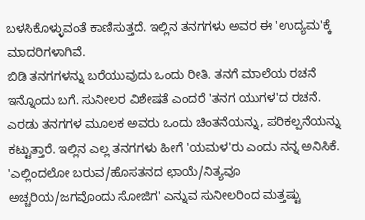ಬಳಸಿಕೊಳ್ಳುವಂತೆ ಕಾಣಿಸುತ್ತದೆ. ಇಲ್ಲಿನ ತನಗಗಳು ಅವರ ಈ 'ಉದ್ಯಮ'ಕ್ಕೆ ಮಾದರಿಗಳಾಗಿವೆ.
ಬಿಡಿ ತನಗಗಳನ್ನು ಬರೆಯುವುದು ಒಂದು ರೀತಿ. ತನಗೆ ಮಾಲೆಯ ರಚನೆ ಇನ್ನೊಂದು ಬಗೆ. ಸುನೀಲರ ವಿಶೇಷತೆ ಎಂದರೆ 'ತನಗ ಯುಗಳ'ದ ರಚನೆ. ಎರಡು ತನಗಗಳ ಮೂಲಕ ಅವರು ಒಂದು ಚಿಂತನೆಯನ್ನು, ಪರಿಕಲ್ಪನೆಯನ್ನು ಕಟ್ಟುತ್ತಾರೆ. ಇಲ್ಲಿನ ಎಲ್ಲ ತನಗಗಳು ಹೀಗೆ 'ಯಮಳ'ರು ಎಂದು ನನ್ನ ಅನಿಸಿಕೆ.
'ಎಲ್ಲಿಂದಲೋ ಬರುವ/ಹೊಸತನದ ಛಾಯೆ/ನಿತ್ಯವೂ ಅಚ್ಚರಿಯ/ಜಗವೊಂದು ಸೋಜಿಗ' ಎನ್ನುವ ಸುನೀಲರಿಂದ ಮತ್ತಷ್ಟು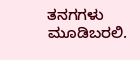ತನಗಗಳು ಮೂಡಿಬರಲಿ.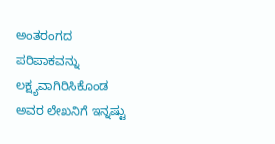ಅಂತರಂಗದ ಪರಿಪಾಕವನ್ನು ಲಕ್ಷ್ಯವಾಗಿರಿಸಿಕೊಂಡ ಅವರ ಲೇಖನಿಗೆ ಇನ್ನಷ್ಟು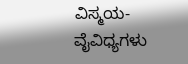ವಿಸ್ಮಯ-ವೈವಿಧ್ಯಗಳು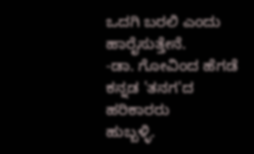ಒದಗಿ ಬರಲಿ ಎಂದು ಹಾರೈಸುತ್ತೇನೆ.
-ಡಾ. ಗೋವಿಂದ ಹೆಗಡೆ
ಕನ್ನಡ 'ತನಗ'ದ ಹರಿಕಾರರು
ಹುಬ್ಬಳ್ಳಿ.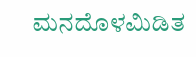ಮನದೊಳಮಿಡಿತ